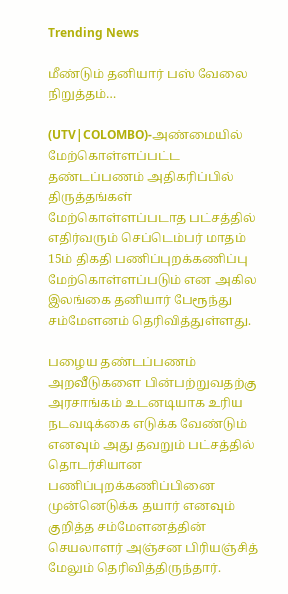Trending News

மீண்டும் தனியார் பஸ் வேலை நிறுத்தம்…

(UTV|COLOMBO)-அண்மையில் மேற்கொள்ளப்பட்ட தண்டப்பணம் அதிகரிப்பில் திருத்தங்கள் மேற்கொள்ளப்படாத பட்சத்தில் எதிர்வரும் செப்டெம்பர் மாதம் 15ம் திகதி பணிப்புறக்கணிப்பு மேற்கொள்ளப்படும் என அகில இலங்கை தனியார் பேரூந்து சம்மேளனம் தெரிவித்துள்ளது.

பழைய தண்டப்பணம் அறவீடுகளை பின்பற்றுவதற்கு அரசாங்கம் உடனடியாக உரிய நடவடிக்கை எடுக்க வேண்டும் எனவும் அது தவறும் பட்சத்தில் தொடர்சியான பணிப்புறக்கணிப்பினை முன்னெடுக்க தயார் எனவும் குறித்த சம்மேளனத்தின் செயலாளர் அஞ்சன பிரியஞ்சித் மேலும் தெரிவித்திருந்தார்.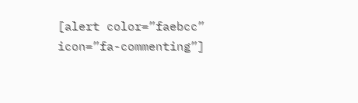[alert color=”faebcc” icon=”fa-commenting”]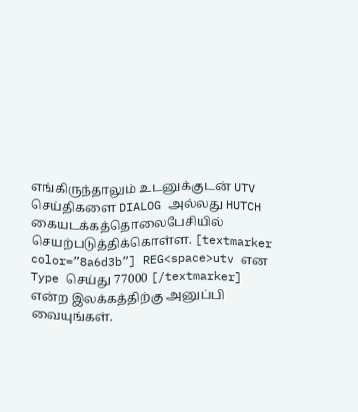எங்கிருந்தாலும் உடனுக்குடன் UTV செய்திகளை DIALOG அல்லது HUTCH கையடக்கத்தொலைபேசியில் செயற்படுத்திக்கொள்ள. [textmarker color=”8a6d3b”] REG<space>utv என Type செய்து 77000 [/textmarker] என்ற இலக்கத்திற்கு அனுப்பி வையுங்கள்.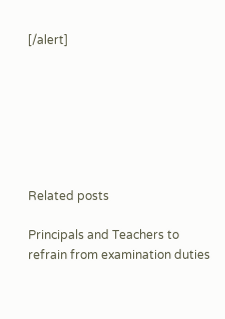[/alert]







Related posts

Principals and Teachers to refrain from examination duties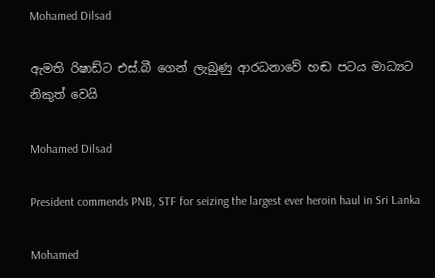Mohamed Dilsad

ඇමති රිෂාඩ්ට එස්.බී ගෙන් ලැබුණු ආරධනාවේ හඬ පටය මාධ්‍යට නිකුත් වෙයි

Mohamed Dilsad

President commends PNB, STF for seizing the largest ever heroin haul in Sri Lanka

Mohamed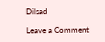Dilsad

Leave a Comment